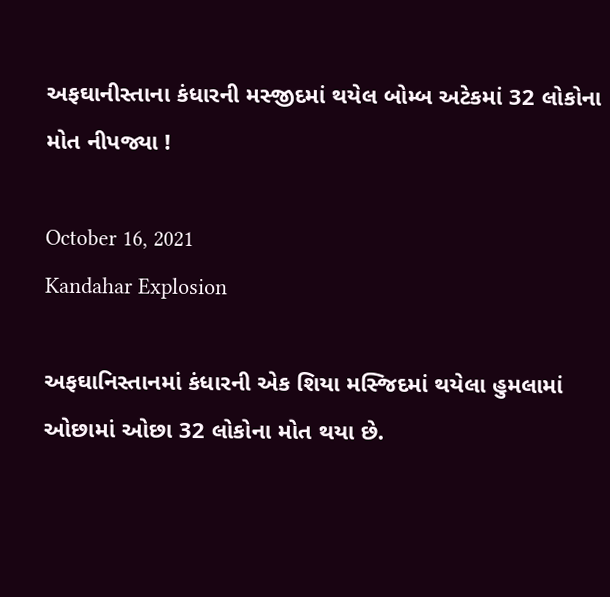અફઘાનીસ્તાના કંધારની મસ્જીદમાં થયેલ બોમ્બ અટેકમાં 32 લોકોના મોત નીપજ્યા !

October 16, 2021
Kandahar Explosion

અફઘાનિસ્તાનમાં કંધારની એક શિયા મસ્જિદમાં થયેલા હુમલામાં ઓછામાં ઓછા 32 લોકોના મોત થયા છે.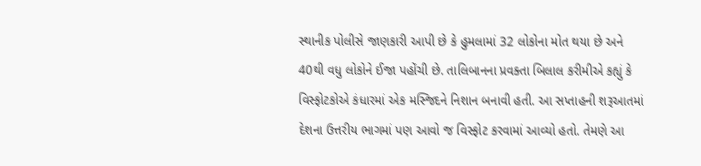સ્થાનીક પોલીસે જાણકારી આપી છે કે હુમલામાં 32 લોકોના મોત થયા છે અને 40થી વધુ લોકોને ઈજા પહોંચી છે. તાલિબાનના પ્રવક્તા બિલાલ કરીમીએ કહ્યું કે વિસ્ફોટકોએ કંધારમાં એક મસ્જિદને નિશાન બનાવી હતી. આ સપ્તાહની શરૂઆતમાં દેશના ઉત્તરીય ભાગમાં પણ આવો જ વિસ્ફોટ કરવામાં આવ્યો હતો. તેમણે આ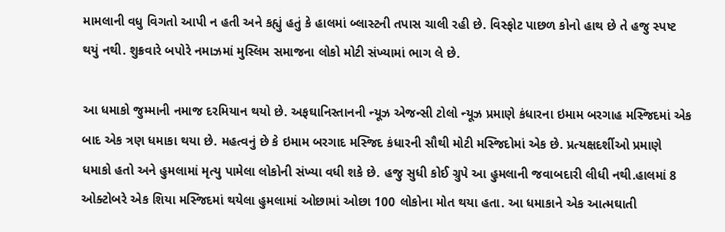મામલાની વધુ વિગતો આપી ન હતી અને કહ્યું હતું કે હાલમાં બ્લાસ્ટની તપાસ ચાલી રહી છે. વિસ્ફોટ પાછળ કોનો હાથ છે તે હજુ સ્પષ્ટ થયું નથી. શુક્રવારે બપોરે નમાઝમાં મુસ્લિમ સમાજના લોકો મોટી સંખ્યામાં ભાગ લે છે.

આ ધમાકો જુમ્માની નમાજ દરમિયાન થયો છે. અફઘાનિસ્તાનની ન્યૂઝ એજન્સી ટોલો ન્યૂઝ પ્રમાણે કંધારના ઇમામ બરગાહ મસ્જિદમાં એક બાદ એક ત્રણ ધમાકા થયા છે. મહત્વનું છે કે ઇમામ બરગાદ મસ્જિદ કંધારની સૌથી મોટી મસ્જિદોમાં એક છે. પ્રત્યક્ષદર્શીઓ પ્રમાણે ધમાકો હતો અને હુમલામાં મૃત્યુ પામેલા લોકોની સંખ્યા વધી શકે છે. હજુ સુધી કોઈ ગ્રુપે આ હુમલાની જવાબદારી લીધી નથી.હાલમાં 8 ઓક્ટોબરે એક શિયા મસ્જિદમાં થયેલા હુમલામાં ઓછામાં ઓછા 100 લોકોના મોત થયા હતા. આ ધમાકાને એક આત્મઘાતી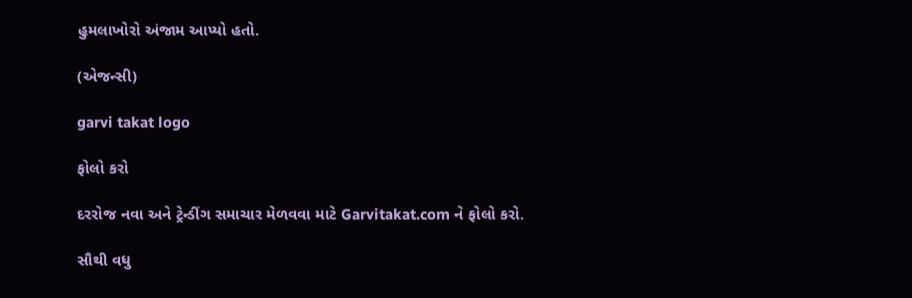હુમલાખોરો અંજામ આપ્યો હતો.

(એજન્સી)

garvi takat logo

ફોલો કરો

દરરોજ નવા અને ટ્રેન્ડીંગ સમાચાર મેળવવા માટે Garvitakat.com ને ફોલો કરો.

સૌથી વધુ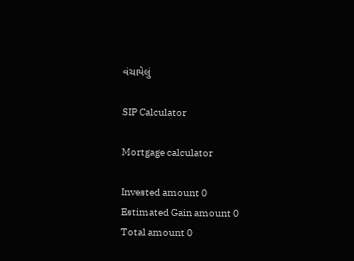વંચાયેલું

SIP Calculator

Mortgage calculator

Invested amount 0
Estimated Gain amount 0
Total amount 0